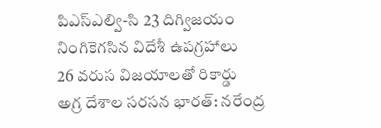పిఎస్ఎల్వి-సి 23 దిగ్విజయం
నింగికెగసిన విదేశీ ఉపగ్రహాలు
26 వరుస విజయాలతో రికార్డు
అగ్ర దేశాల సరసన భారత్: నరేంద్ర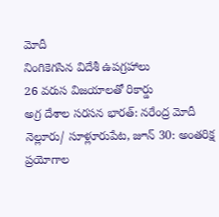మోదీ
నింగికెగసిన విదేశీ ఉపగ్రహాలు
26 వరుస విజయాలతో రికార్డు
అగ్ర దేశాల సరసన భారత్: నరేంద్ర మోదీ
నెల్లూరు/ సూళ్లూరుపేట, జూన్ 30: అంతరిక్ష ప్రయోగాల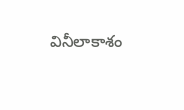వినీలాకాశం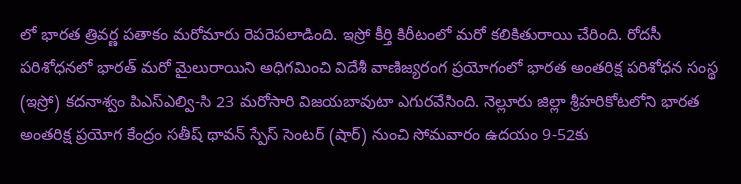లో భారత త్రివర్ణ పతాకం మరోమారు రెపరెపలాడింది. ఇస్రో కీర్తి కిరీటంలో మరో కలికితురాయి చేరింది. రోదసీ పరిశోధనలో భారత్ మరో మైలురాయిని అధిగమించి విదేశీ వాణిజ్యరంగ ప్రయోగంలో భారత అంతరిక్ష పరిశోధన సంస్థ (ఇస్రో) కదనాశ్వం పిఎస్ఎల్వి-సి 23 మరోసారి విజయబావుటా ఎగురవేసింది. నెల్లూరు జిల్లా శ్రీహరికోటలోని భారత అంతరిక్ష ప్రయోగ కేంద్రం సతీష్ థావన్ స్పేస్ సెంటర్ (షార్) నుంచి సోమవారం ఉదయం 9-52కు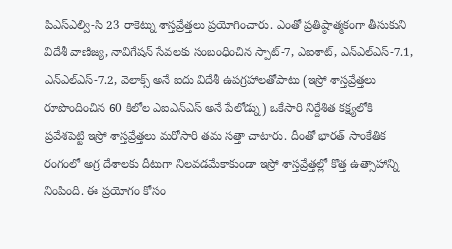పిఎస్ఎల్వి-సి 23 రాకెట్ను శాస్తవ్రేత్తలు ప్రయోగించారు. ఎంతో ప్రతిష్ఠాత్మకంగా తీసుకుని విదేశీ వాణిజ్య, నావిగేషన్ సేవలకు సంబంధించిన స్పాట్-7, ఎఐశాట్, ఎన్ఎల్ఎస్-7.1, ఎన్ఎల్ఎస్-7.2, వెలాక్స్ అనే ఐదు విదేశీ ఉపగ్రహాలతోపాటు (ఇస్రో శాస్తవ్రేత్తలు రూపొందించిన 60 కిలోల ఎఐఎన్ఎస్ అనే పేలోడ్ను) ఒకేసారి నిర్దేశిత కక్ష్యలోకి ప్రవేశపెట్టి ఇస్రో శాస్తవ్రేత్తలు మరోసారి తమ సత్తా చాటారు. దీంతో భారత్ సాంకేతిక రంగంలో అగ్ర దేశాలకు దీటుగా నిలవడమేకాకుండా ఇస్రో శాస్తవ్రేత్తల్లో కొత్త ఉత్సాహాన్ని నింపింది. ఈ ప్రయోగం కోసం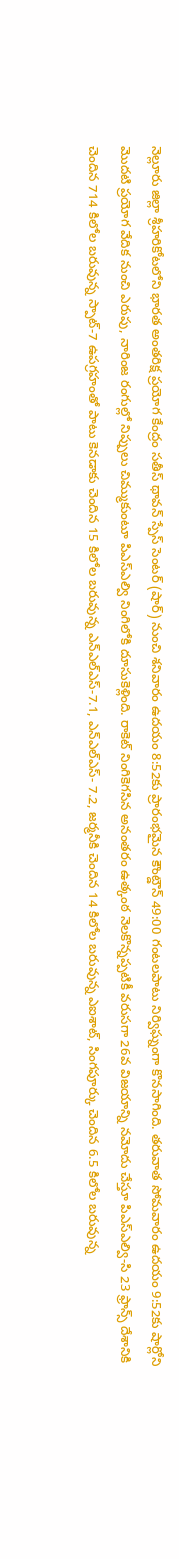నెల్లూరు జిల్లా శ్రీహరికోటలోని భారత అంతరిక్ష ప్రయోగ కేంద్రం సతీస్ థావన్ స్పేస్ సెంటర్ (షార్) నుంచి శనివారం ఉదయం 8:52కు ప్రారంభమైన కౌంట్డౌన్ 49:00 గంటలపాటు నిర్విఘ్నంగా కొనసాగింది. తరువాత సోమవారం ఉదయం 9:52కు షార్లోని మొదటి ప్రయోగ వేదిక నుంచి ఎరుపు, నారింజ రంగుల్లో నిప్పులు చిమ్ముకుంటూ పిఎస్ఎల్వి నింగిలోకి దూసుకెళ్లింది. రాకెట్ నింగికెగసిన అనంతరం ఉత్కంఠ నెలకొన్నప్పటికీ వరుసగా 26వ విజయాన్ని నమోదు చేస్తూ పిఎస్ఎల్వి-సి 23 ఫ్రాన్స్ దేశానికి చెందిన 714 కిలోల బరువున్న స్పాట్-7 ఉపగ్రహంతో పాటు కెనడాకు చెందిన 15 కిలోల బరువున్న ఎన్ఎల్ఎస్-7.1, ఎన్ఎల్ఎస్- 7.2, జర్మనీకి చెందిన 14 కిలోల బరువున్న ఎఐశాట్, సింగపూర్కు చెందిన 6.5 కిలోల బరువున్న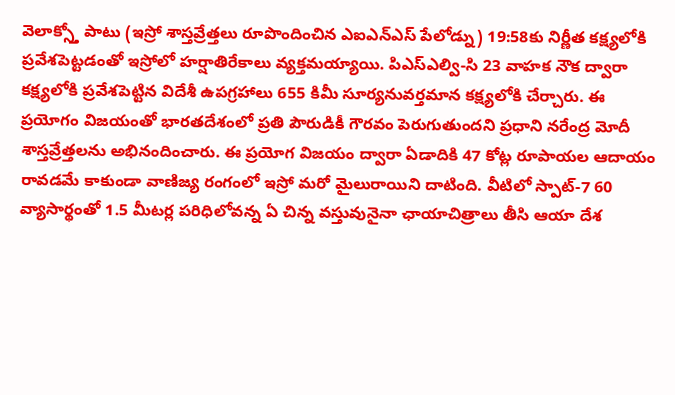వెలాక్స్తో పాటు (ఇస్రో శాస్తవ్రేత్తలు రూపొందించిన ఎఐఎన్ఎస్ పేలోడ్ను) 19:58కు నిర్ణీత కక్ష్యలోకి ప్రవేశపెట్టడంతో ఇస్రోలో హర్షాతిరేకాలు వ్యక్తమయ్యాయి. పిఎస్ఎల్వి-సి 23 వాహక నౌక ద్వారా కక్ష్యలోకి ప్రవేశపెట్టిన విదేశీ ఉపగ్రహాలు 655 కిమీ సూర్యనువర్తమాన కక్ష్యలోకి చేర్చారు. ఈ ప్రయోగం విజయంతో భారతదేశంలో ప్రతి పౌరుడికీ గౌరవం పెరుగుతుందని ప్రధాని నరేంద్ర మోదీ శాస్తవ్రేత్తలను అభినందించారు. ఈ ప్రయోగ విజయం ద్వారా ఏడాదికి 47 కోట్ల రూపాయల ఆదాయం రావడమే కాకుండా వాణిజ్య రంగంలో ఇస్రో మరో మైలురాయిని దాటింది. వీటిలో స్పాట్-7 60 వ్యాసార్థంతో 1.5 మీటర్ల పరిధిలోవన్న ఏ చిన్న వస్తువునైనా ఛాయాచిత్రాలు తీసి ఆయా దేశ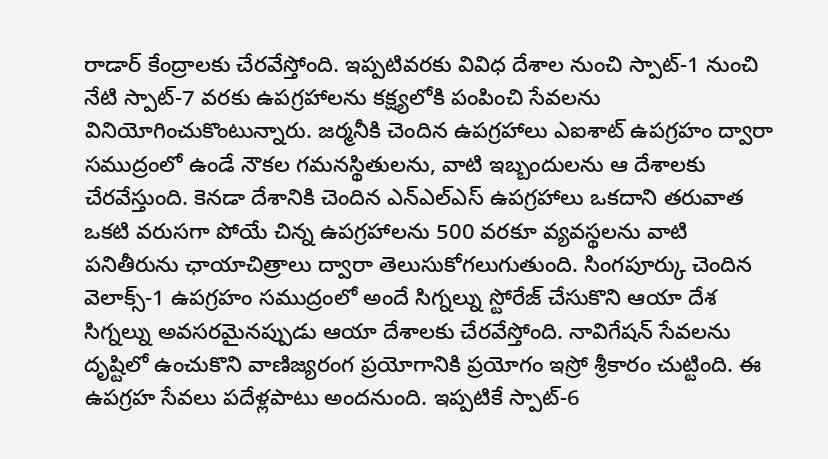రాడార్ కేంద్రాలకు చేరవేస్తోంది. ఇప్పటివరకు వివిధ దేశాల నుంచి స్పాట్-1 నుంచి నేటి స్పాట్-7 వరకు ఉపగ్రహాలను కక్ష్యలోకి పంపించి సేవలను వినియోగించుకొంటున్నారు. జర్మనీకి చెందిన ఉపగ్రహాలు ఎఐశాట్ ఉపగ్రహం ద్వారా సముద్రంలో ఉండే నౌకల గమనస్థితులను, వాటి ఇబ్బందులను ఆ దేశాలకు చేరవేస్తుంది. కెనడా దేశానికి చెందిన ఎన్ఎల్ఎస్ ఉపగ్రహాలు ఒకదాని తరువాత ఒకటి వరుసగా పోయే చిన్న ఉపగ్రహాలను 500 వరకూ వ్యవస్థలను వాటి పనితీరును ఛాయాచిత్రాలు ద్వారా తెలుసుకోగలుగుతుంది. సింగపూర్కు చెందిన వెలాక్స్-1 ఉపగ్రహం సముద్రంలో అందే సిగ్నల్ను స్టోరేజ్ చేసుకొని ఆయా దేశ సిగ్నల్ను అవసరమైనప్పుడు ఆయా దేశాలకు చేరవేస్తోంది. నావిగేషన్ సేవలను దృష్టిలో ఉంచుకొని వాణిజ్యరంగ ప్రయోగానికి ప్రయోగం ఇస్రో శ్రీకారం చుట్టింది. ఈ ఉపగ్రహ సేవలు పదేళ్లపాటు అందనుంది. ఇప్పటికే స్పాట్-6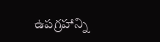ఉపగ్రహాన్ని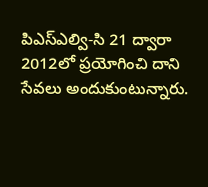పిఎస్ఎల్వి-సి 21 ద్వారా 2012లో ప్రయోగించి దాని సేవలు అందుకుంటున్నారు.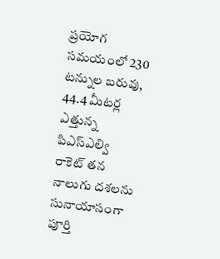ప్రయోగ సమయంలో 230 టన్నుల బరువు, 44.4 మీటర్ల ఎత్తున్న పిఎస్ఎల్వి రాకెట్ తన నాలుగు దశలను సునాయాసంగా పూర్తి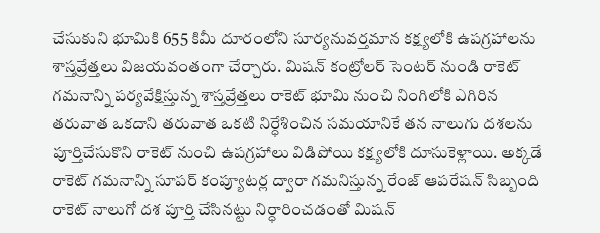చేసుకుని భూమికి 655 కిమీ దూరంలోని సూర్యనువర్తమాన కక్ష్యలోకి ఉపగ్రహాలను శాస్తవ్రేత్తలు విజయవంతంగా చేర్చారు. మిషన్ కంట్రోలర్ సెంటర్ నుండి రాకెట్ గమనాన్ని పర్యవేక్షిస్తున్న శాస్తవ్రేత్తలు రాకెట్ భూమి నుంచి నింగిలోకి ఎగిరిన తరువాత ఒకదాని తరువాత ఒకటి నిర్ధేశించిన సమయానికే తన నాలుగు దశలను పూర్తిచేసుకొని రాకెట్ నుంచి ఉపగ్రహాలు విడిపోయి కక్ష్యలోకి దూసుకెళ్లాయి. అక్కడే రాకెట్ గమనాన్ని సూపర్ కంప్యూటర్ల ద్వారా గమనిస్తున్న రేంజ్ ఆపరేషన్ సిబ్బంది రాకెట్ నాలుగో దశ పూర్తి చేసినట్టు నిర్ధారించడంతో మిషన్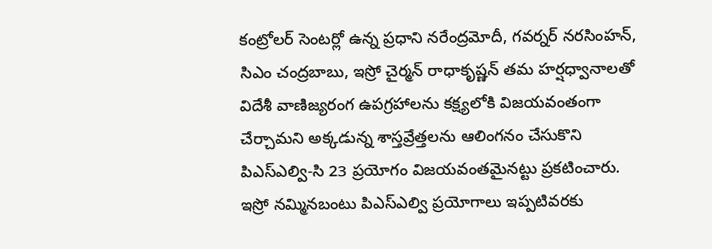కంట్రోలర్ సెంటర్లో ఉన్న ప్రధాని నరేంద్రమోదీ, గవర్నర్ నరసింహన్, సిఎం చంద్రబాబు, ఇస్రో చైర్మన్ రాధాకృష్ణన్ తమ హర్షధ్వానాలతో విదేశీ వాణిజ్యరంగ ఉపగ్రహాలను కక్ష్యలోకి విజయవంతంగా చేర్చామని అక్కడున్న శాస్తవ్రేత్తలను ఆలింగనం చేసుకొని పిఎస్ఎల్వి-సి 23 ప్రయోగం విజయవంతమైనట్టు ప్రకటించారు. ఇస్రో నమ్మినబంటు పిఎస్ఎల్వి ప్రయోగాలు ఇప్పటివరకు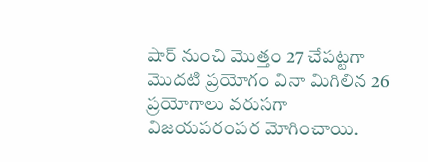షార్ నుంచి మొత్తం 27 చేపట్టగా మొదటి ప్రయోగం వినా మిగిలిన 26 ప్రయోగాలు వరుసగా విజయపరంపర మోగించాయి.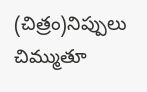(చిత్రం)నిప్పులు చిమ్ముతూ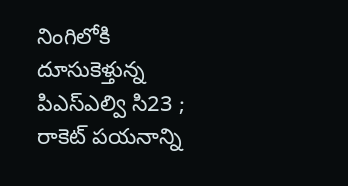నింగిలోకి దూసుకెళ్తున్న పిఎస్ఎల్వి సి23 ; రాకెట్ పయనాన్ని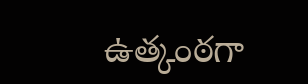ఉత్కంఠగా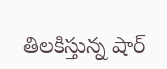తిలకిస్తున్న షార్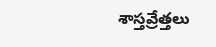శాస్తవ్రేత్తలు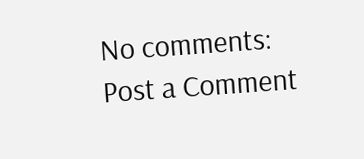No comments:
Post a Comment